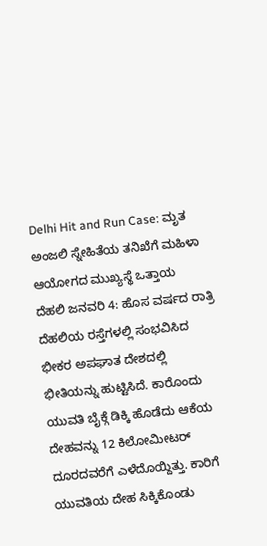Delhi Hit and Run Case: ಮೃತ ಅಂಜಲಿ ಸ್ನೇಹಿತೆಯ ತನಿಖೆಗೆ ಮಹಿಳಾ ಆಯೋಗದ ಮುಖ್ಯಸ್ಥೆ ಒತ್ತಾಯ
ದೆಹಲಿ ಜನವರಿ 4: ಹೊಸ ವರ್ಷದ ರಾತ್ರಿ ದೆಹಲಿಯ ರಸ್ತೆಗಳಲ್ಲಿ ಸಂಭವಿಸಿದ ಭೀಕರ ಅಪಘಾತ ದೇಶದಲ್ಲಿ ಭೀತಿಯನ್ನು ಹುಟ್ಟಿಸಿದೆ. ಕಾರೊಂದು ಯುವತಿ ಬೈಕ್ಗೆ ಡಿಕ್ಕಿ ಹೊಡೆದು ಆಕೆಯ ದೇಹವನ್ನು 12 ಕಿಲೋಮೀಟರ್ ದೂರದವರೆಗೆ ಎಳೆದೊಯ್ದಿತ್ತು. ಕಾರಿಗೆ ಯುವತಿಯ ದೇಹ ಸಿಕ್ಕಿಕೊಂಡು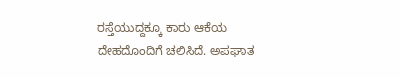ರಸ್ತೆಯುದ್ದಕ್ಕೂ ಕಾರು ಆಕೆಯ ದೇಹದೊಂದಿಗೆ ಚಲಿಸಿದೆ. ಅಪಘಾತ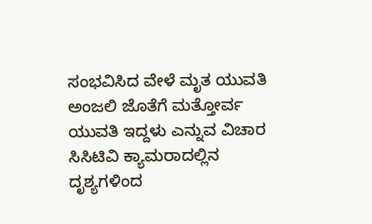ಸಂಭವಿಸಿದ ವೇಳೆ ಮೃತ ಯುವತಿ ಅಂಜಲಿ ಜೊತೆಗೆ ಮತ್ತೋರ್ವ ಯುವತಿ ಇದ್ದಳು ಎನ್ನುವ ವಿಚಾರ ಸಿಸಿಟಿವಿ ಕ್ಯಾಮರಾದಲ್ಲಿನ ದೃಶ್ಯಗಳಿಂದ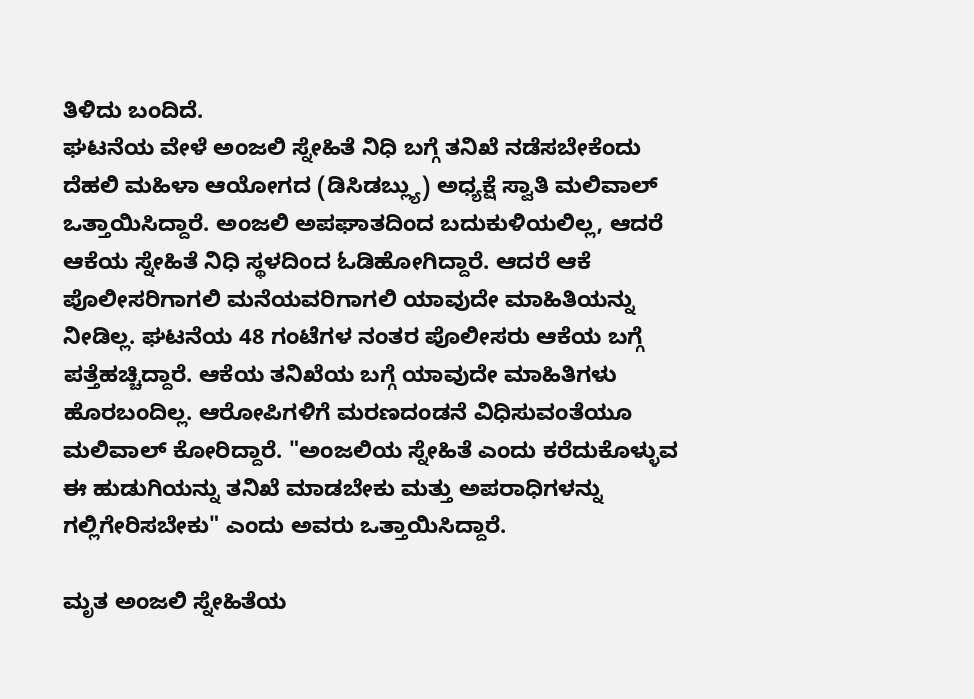ತಿಳಿದು ಬಂದಿದೆ.
ಘಟನೆಯ ವೇಳೆ ಅಂಜಲಿ ಸ್ನೇಹಿತೆ ನಿಧಿ ಬಗ್ಗೆ ತನಿಖೆ ನಡೆಸಬೇಕೆಂದು ದೆಹಲಿ ಮಹಿಳಾ ಆಯೋಗದ (ಡಿಸಿಡಬ್ಲ್ಯು) ಅಧ್ಯಕ್ಷೆ ಸ್ವಾತಿ ಮಲಿವಾಲ್ ಒತ್ತಾಯಿಸಿದ್ದಾರೆ. ಅಂಜಲಿ ಅಪಘಾತದಿಂದ ಬದುಕುಳಿಯಲಿಲ್ಲ, ಆದರೆ ಆಕೆಯ ಸ್ನೇಹಿತೆ ನಿಧಿ ಸ್ಥಳದಿಂದ ಓಡಿಹೋಗಿದ್ದಾರೆ. ಆದರೆ ಆಕೆ ಪೊಲೀಸರಿಗಾಗಲಿ ಮನೆಯವರಿಗಾಗಲಿ ಯಾವುದೇ ಮಾಹಿತಿಯನ್ನು ನೀಡಿಲ್ಲ. ಘಟನೆಯ 48 ಗಂಟೆಗಳ ನಂತರ ಪೊಲೀಸರು ಆಕೆಯ ಬಗ್ಗೆ ಪತ್ತೆಹಚ್ಚಿದ್ದಾರೆ. ಆಕೆಯ ತನಿಖೆಯ ಬಗ್ಗೆ ಯಾವುದೇ ಮಾಹಿತಿಗಳು ಹೊರಬಂದಿಲ್ಲ. ಆರೋಪಿಗಳಿಗೆ ಮರಣದಂಡನೆ ವಿಧಿಸುವಂತೆಯೂ ಮಲಿವಾಲ್ ಕೋರಿದ್ದಾರೆ. "ಅಂಜಲಿಯ ಸ್ನೇಹಿತೆ ಎಂದು ಕರೆದುಕೊಳ್ಳುವ ಈ ಹುಡುಗಿಯನ್ನು ತನಿಖೆ ಮಾಡಬೇಕು ಮತ್ತು ಅಪರಾಧಿಗಳನ್ನು ಗಲ್ಲಿಗೇರಿಸಬೇಕು" ಎಂದು ಅವರು ಒತ್ತಾಯಿಸಿದ್ದಾರೆ.

ಮೃತ ಅಂಜಲಿ ಸ್ನೇಹಿತೆಯ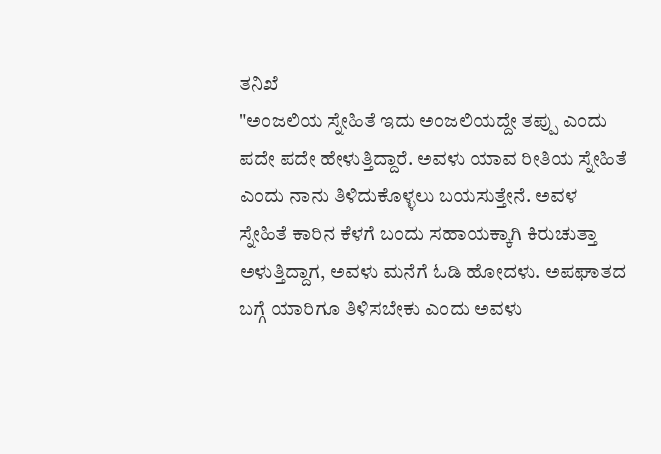ತನಿಖೆ
"ಅಂಜಲಿಯ ಸ್ನೇಹಿತೆ ಇದು ಅಂಜಲಿಯದ್ದೇ ತಪ್ಪು ಎಂದು ಪದೇ ಪದೇ ಹೇಳುತ್ತಿದ್ದಾರೆ. ಅವಳು ಯಾವ ರೀತಿಯ ಸ್ನೇಹಿತೆ ಎಂದು ನಾನು ತಿಳಿದುಕೊಳ್ಳಲು ಬಯಸುತ್ತೇನೆ. ಅವಳ ಸ್ನೇಹಿತೆ ಕಾರಿನ ಕೆಳಗೆ ಬಂದು ಸಹಾಯಕ್ಕಾಗಿ ಕಿರುಚುತ್ತಾ ಅಳುತ್ತಿದ್ದಾಗ, ಅವಳು ಮನೆಗೆ ಓಡಿ ಹೋದಳು. ಅಪಘಾತದ ಬಗ್ಗೆ ಯಾರಿಗೂ ತಿಳಿಸಬೇಕು ಎಂದು ಅವಳು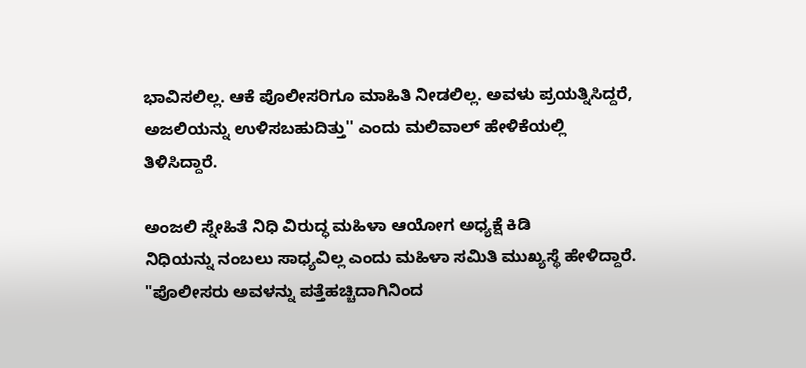ಭಾವಿಸಲಿಲ್ಲ. ಆಕೆ ಪೊಲೀಸರಿಗೂ ಮಾಹಿತಿ ನೀಡಲಿಲ್ಲ. ಅವಳು ಪ್ರಯತ್ನಿಸಿದ್ದರೆ, ಅಜಲಿಯನ್ನು ಉಳಿಸಬಹುದಿತ್ತು'' ಎಂದು ಮಲಿವಾಲ್ ಹೇಳಿಕೆಯಲ್ಲಿ ತಿಳಿಸಿದ್ದಾರೆ.

ಅಂಜಲಿ ಸ್ನೇಹಿತೆ ನಿಧಿ ವಿರುದ್ಧ ಮಹಿಳಾ ಆಯೋಗ ಅಧ್ಯಕ್ಷೆ ಕಿಡಿ
ನಿಧಿಯನ್ನು ನಂಬಲು ಸಾಧ್ಯವಿಲ್ಲ ಎಂದು ಮಹಿಳಾ ಸಮಿತಿ ಮುಖ್ಯಸ್ಥೆ ಹೇಳಿದ್ದಾರೆ. "ಪೊಲೀಸರು ಅವಳನ್ನು ಪತ್ತೆಹಚ್ಚಿದಾಗಿನಿಂದ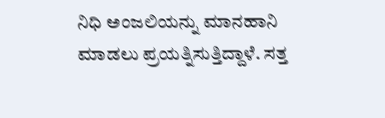ನಿಧಿ ಅಂಜಲಿಯನ್ನು ಮಾನಹಾನಿ ಮಾಡಲು ಪ್ರಯತ್ನಿಸುತ್ತಿದ್ದಾಳೆ. ಸತ್ತ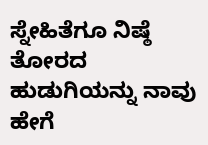ಸ್ನೇಹಿತೆಗೂ ನಿಷ್ಠೆ ತೋರದ ಹುಡುಗಿಯನ್ನು ನಾವು ಹೇಗೆ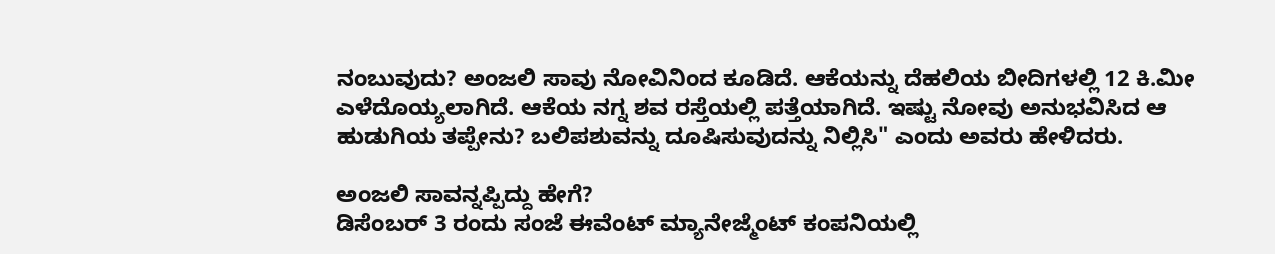ನಂಬುವುದು? ಅಂಜಲಿ ಸಾವು ನೋವಿನಿಂದ ಕೂಡಿದೆ. ಆಕೆಯನ್ನು ದೆಹಲಿಯ ಬೀದಿಗಳಲ್ಲಿ 12 ಕಿ.ಮೀ ಎಳೆದೊಯ್ಯಲಾಗಿದೆ. ಆಕೆಯ ನಗ್ನ ಶವ ರಸ್ತೆಯಲ್ಲಿ ಪತ್ತೆಯಾಗಿದೆ. ಇಷ್ಟು ನೋವು ಅನುಭವಿಸಿದ ಆ ಹುಡುಗಿಯ ತಪ್ಪೇನು? ಬಲಿಪಶುವನ್ನು ದೂಷಿಸುವುದನ್ನು ನಿಲ್ಲಿಸಿ" ಎಂದು ಅವರು ಹೇಳಿದರು.

ಅಂಜಲಿ ಸಾವನ್ನಪ್ಪಿದ್ದು ಹೇಗೆ?
ಡಿಸೆಂಬರ್ 3 ರಂದು ಸಂಜೆ ಈವೆಂಟ್ ಮ್ಯಾನೇಜ್ಮೆಂಟ್ ಕಂಪನಿಯಲ್ಲಿ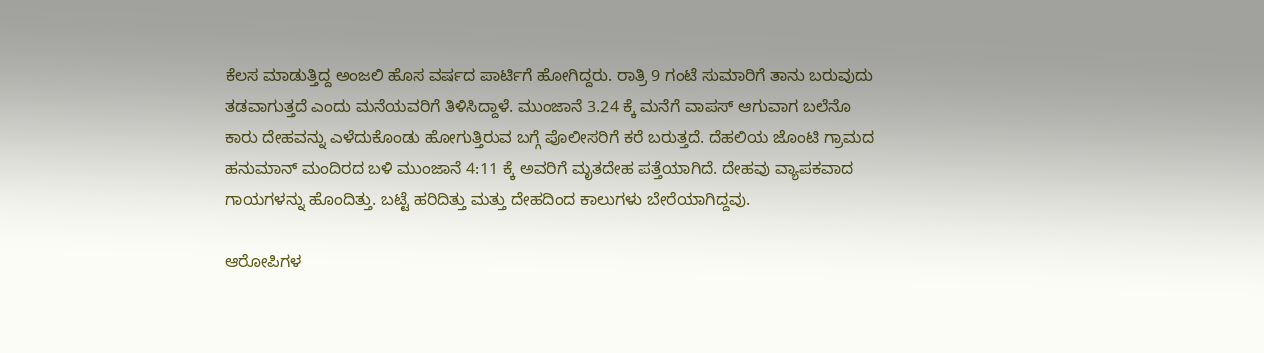ಕೆಲಸ ಮಾಡುತ್ತಿದ್ದ ಅಂಜಲಿ ಹೊಸ ವರ್ಷದ ಪಾರ್ಟಿಗೆ ಹೋಗಿದ್ದರು. ರಾತ್ರಿ 9 ಗಂಟೆ ಸುಮಾರಿಗೆ ತಾನು ಬರುವುದು ತಡವಾಗುತ್ತದೆ ಎಂದು ಮನೆಯವರಿಗೆ ತಿಳಿಸಿದ್ದಾಳೆ. ಮುಂಜಾನೆ 3.24 ಕ್ಕೆ ಮನೆಗೆ ವಾಪಸ್ ಆಗುವಾಗ ಬಲೆನೊ ಕಾರು ದೇಹವನ್ನು ಎಳೆದುಕೊಂಡು ಹೋಗುತ್ತಿರುವ ಬಗ್ಗೆ ಪೊಲೀಸರಿಗೆ ಕರೆ ಬರುತ್ತದೆ. ದೆಹಲಿಯ ಜೊಂಟಿ ಗ್ರಾಮದ ಹನುಮಾನ್ ಮಂದಿರದ ಬಳಿ ಮುಂಜಾನೆ 4:11 ಕ್ಕೆ ಅವರಿಗೆ ಮೃತದೇಹ ಪತ್ತೆಯಾಗಿದೆ. ದೇಹವು ವ್ಯಾಪಕವಾದ ಗಾಯಗಳನ್ನು ಹೊಂದಿತ್ತು. ಬಟ್ಟೆ ಹರಿದಿತ್ತು ಮತ್ತು ದೇಹದಿಂದ ಕಾಲುಗಳು ಬೇರೆಯಾಗಿದ್ದವು.

ಆರೋಪಿಗಳ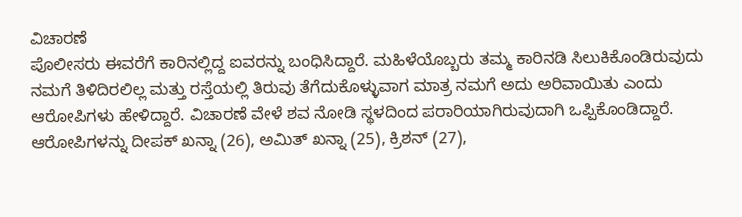ವಿಚಾರಣೆ
ಪೊಲೀಸರು ಈವರೆಗೆ ಕಾರಿನಲ್ಲಿದ್ದ ಐವರನ್ನು ಬಂಧಿಸಿದ್ದಾರೆ. ಮಹಿಳೆಯೊಬ್ಬರು ತಮ್ಮ ಕಾರಿನಡಿ ಸಿಲುಕಿಕೊಂಡಿರುವುದು ನಮಗೆ ತಿಳಿದಿರಲಿಲ್ಲ ಮತ್ತು ರಸ್ತೆಯಲ್ಲಿ ತಿರುವು ತೆಗೆದುಕೊಳ್ಳುವಾಗ ಮಾತ್ರ ನಮಗೆ ಅದು ಅರಿವಾಯಿತು ಎಂದು ಆರೋಪಿಗಳು ಹೇಳಿದ್ದಾರೆ. ವಿಚಾರಣೆ ವೇಳೆ ಶವ ನೋಡಿ ಸ್ಥಳದಿಂದ ಪರಾರಿಯಾಗಿರುವುದಾಗಿ ಒಪ್ಪಿಕೊಂಡಿದ್ದಾರೆ. ಆರೋಪಿಗಳನ್ನು ದೀಪಕ್ ಖನ್ನಾ (26), ಅಮಿತ್ ಖನ್ನಾ (25), ಕ್ರಿಶನ್ (27),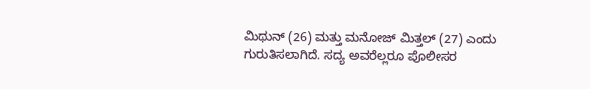ಮಿಥುನ್ (26) ಮತ್ತು ಮನೋಜ್ ಮಿತ್ತಲ್ (27) ಎಂದು ಗುರುತಿಸಲಾಗಿದೆ. ಸದ್ಯ ಅವರೆಲ್ಲರೂ ಪೊಲೀಸರ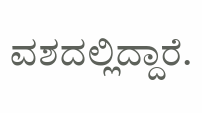ವಶದಲ್ಲಿದ್ದಾರೆ.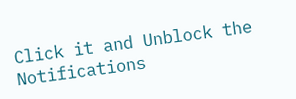Click it and Unblock the Notifications